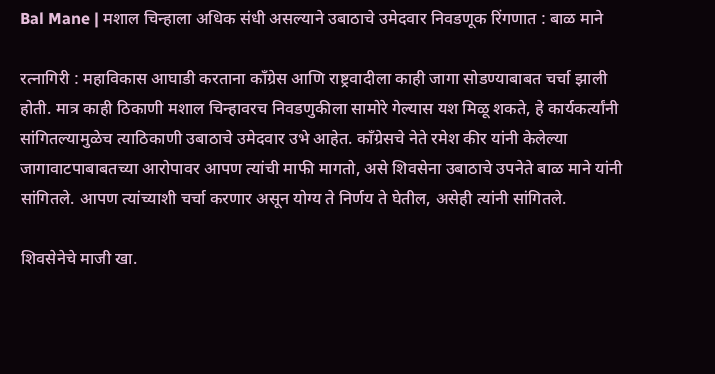Bal Mane | मशाल चिन्हाला अधिक संधी असल्याने उबाठाचे उमेदवार निवडणूक रिंगणात : बाळ माने

रत्नागिरी : महाविकास आघाडी करताना काँग्रेस आणि राष्ट्रवादीला काही जागा सोडण्याबाबत चर्चा झाली होती. मात्र काही ठिकाणी मशाल चिन्हावरच निवडणुकीला सामोरे गेल्यास यश मिळू शकते, हे कार्यकर्त्यांनी सांगितल्यामुळेच त्याठिकाणी उबाठाचे उमेदवार उभे आहेत. काँग्रेसचे नेते रमेश कीर यांनी केलेल्या जागावाटपाबाबतच्या आरोपावर आपण त्यांची माफी मागतो, असे शिवसेना उबाठाचे उपनेते बाळ माने यांनी सांगितले. आपण त्यांच्याशी चर्चा करणार असून योग्य ते निर्णय ते घेतील, असेही त्यांनी सांगितले.

शिवसेनेचे माजी खा.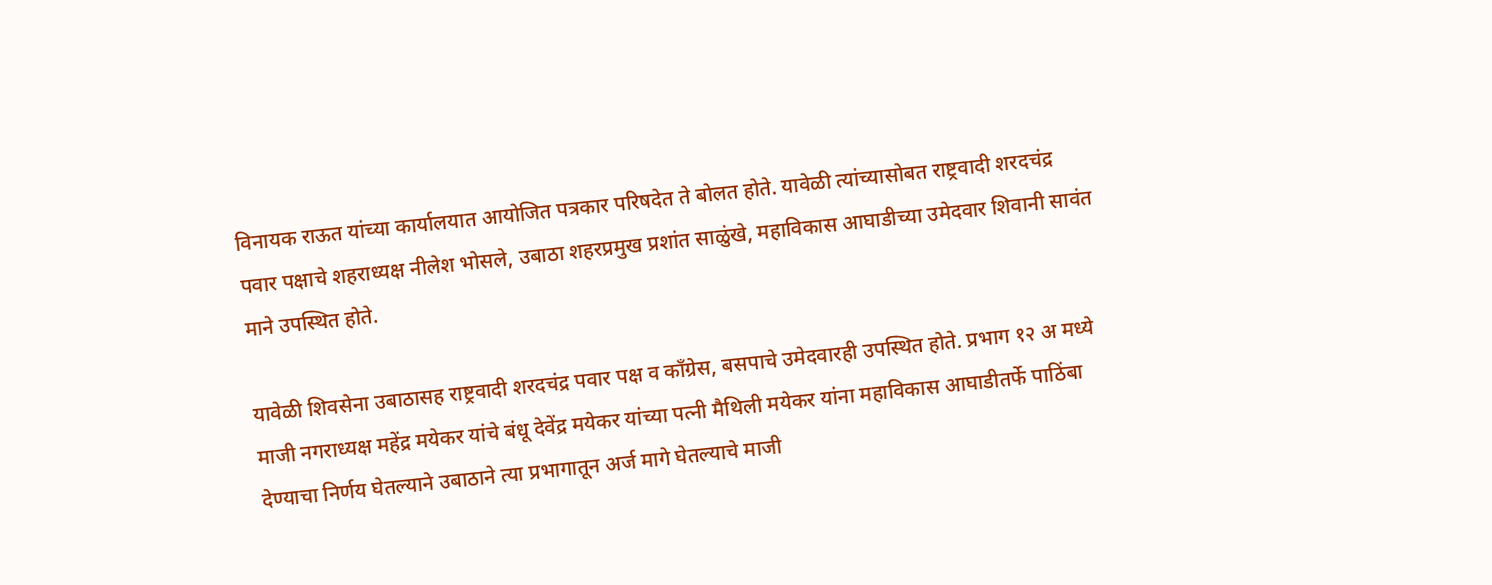विनायक राऊत यांच्या कार्यालयात आयोजित पत्रकार परिषदेत ते बोलत होते. यावेळी त्यांच्यासोबत राष्ट्रवादी शरदचंद्र पवार पक्षाचे शहराध्यक्ष नीलेश भोसले, उबाठा शहरप्रमुख प्रशांत साळुंखे, महाविकास आघाडीच्या उमेदवार शिवानी सावंत माने उपस्थित होते.

यावेळी शिवसेना उबाठासह राष्ट्रवादी शरदचंद्र पवार पक्ष व काँग्रेस, बसपाचे उमेदवारही उपस्थित होते. प्रभाग १२ अ मध्ये माजी नगराध्यक्ष महेंद्र मयेकर यांचे बंधू देवेंद्र मयेकर यांच्या पत्नी मैथिली मयेकर यांना महाविकास आघाडीतर्फे पाठिंबा देण्याचा निर्णय घेतल्याने उबाठाने त्या प्रभागातून अर्ज मागे घेतल्याचे माजी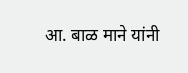आ. बाळ माने यांनी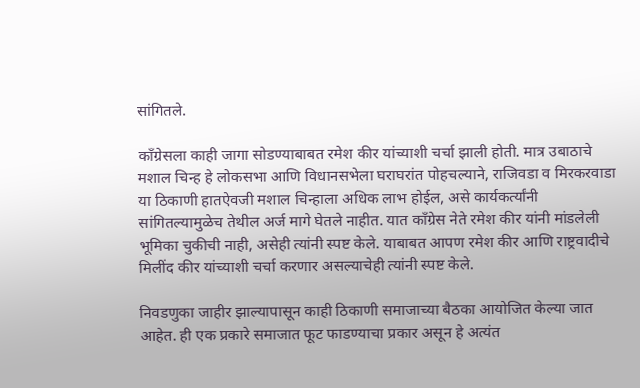सांगितले.

काँग्रेसला काही जागा सोडण्याबाबत रमेश कीर यांच्याशी चर्चा झाली होती. मात्र उबाठाचे मशाल चिन्ह हे लोकसभा आणि विधानसभेला घराघरांत पोहचल्याने, राजिवडा व मिरकरवाडा या ठिकाणी हातऐवजी मशाल चिन्हाला अधिक लाभ होईल, असे कार्यकर्त्यांनी सांगितल्यामुळेच तेथील अर्ज मागे घेतले नाहीत. यात काँग्रेस नेते रमेश कीर यांनी मांडलेली भूमिका चुकीची नाही, असेही त्यांनी स्पष्ट केले. याबाबत आपण रमेश कीर आणि राष्ट्रवादीचे मिलींद कीर यांच्याशी चर्चा करणार असल्याचेही त्यांनी स्पष्ट केले.

निवडणुका जाहीर झाल्यापासून काही ठिकाणी समाजाच्या बैठका आयोजित केल्या जात आहेत. ही एक प्रकारे समाजात फूट फाडण्याचा प्रकार असून हे अत्यंत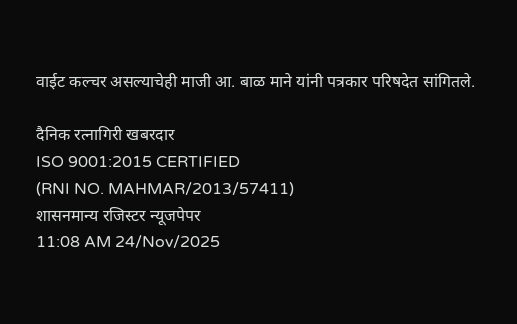वाईट कल्चर असल्याचेही माजी आ. बाळ माने यांनी पत्रकार परिषदेत सांगितले.

दैनिक रत्नागिरी खबरदार
ISO 9001:2015 CERTIFIED
(RNI NO. MAHMAR/2013/57411)
शासनमान्य रजिस्टर न्यूजपेपर
11:08 AM 24/Nov/2025